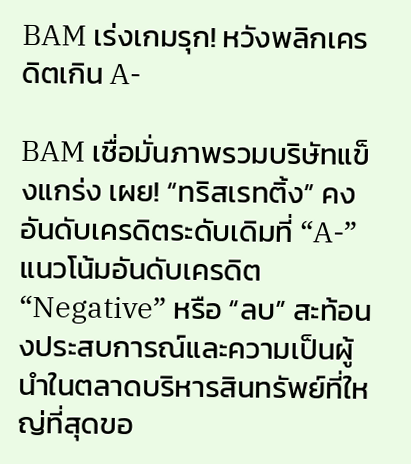BAM เร่งเกมรุก! หวังพลิกเครดิตเกิน A-

BAM เชื่อมั่นภาพรวมบริษัทแข็งแกร่ง เผย! “ทริสเรทติ้ง” คงอันดับเครดิตระดับเดิมที่ “A-” แนวโน้มอันดับเครดิต “Negative” หรือ “ลบ” สะท้อนงประสบการณ์และความเป็นผู้นำในตลาดบริหารสินทรัพย์ที่ใหญ่ที่สุดขอ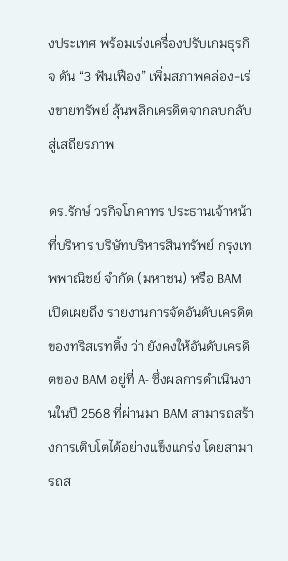งประเทศ พร้อมเร่งเครื่องปรับเกมธุรกิจ ดัน “3 ฟันเฟือง” เพิ่มสภาพคล่อง-เร่งขายทรัพย์ ลุ้นพลิกเครดิตจากลบกลับสู่เสถียรภาพ

ดร.รักษ์ วรกิจโภคาทร ประธานเจ้าหน้าที่บริหาร บริษัทบริหารสินทรัพย์ กรุงเทพพาณิชย์ จำกัด (มหาชน) หรือ BAM เปิดเผยถึง รายงานการจัดอันดับเครดิตของทริสเรทติ้ง ว่า ยังคงให้อันดับเครดิตของ BAM อยู่ที่ A- ซึ่งผลการดำเนินงานในปี 2568 ที่ผ่านมา BAM สามารถสร้างการเติบโตได้อย่างแข็งแกร่ง โดยสามารถส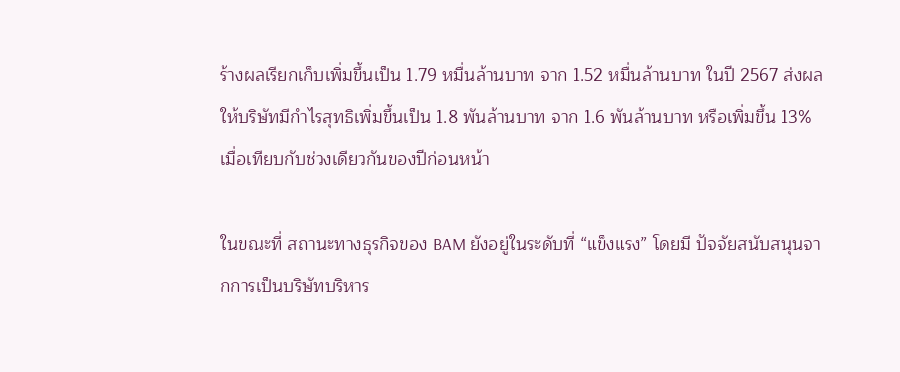ร้างผลเรียกเก็บเพิ่มขึ้นเป็น 1.79 หมื่นล้านบาท จาก 1.52 หมื่นล้านบาท ในปี 2567 ส่งผลให้บริษัทมีกำไรสุทธิเพิ่มขึ้นเป็น 1.8 พันล้านบาท จาก 1.6 พันล้านบาท หรือเพิ่มขึ้น 13% เมื่อเทียบกับช่วงเดียวกันของปีก่อนหน้า

ในขณะที่ สถานะทางธุรกิจของ BAM ยังอยู่ในระดับที่ “แข็งแรง” โดยมี ปัจจัยสนับสนุนจากการเป็นบริษัทบริหาร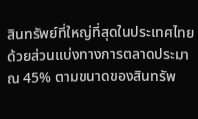สินทรัพย์ที่ใหญ่ที่สุดในประเทศไทย ด้วยส่วนแบ่งทางการตลาดประมาณ 45% ตามขนาดของสินทรัพ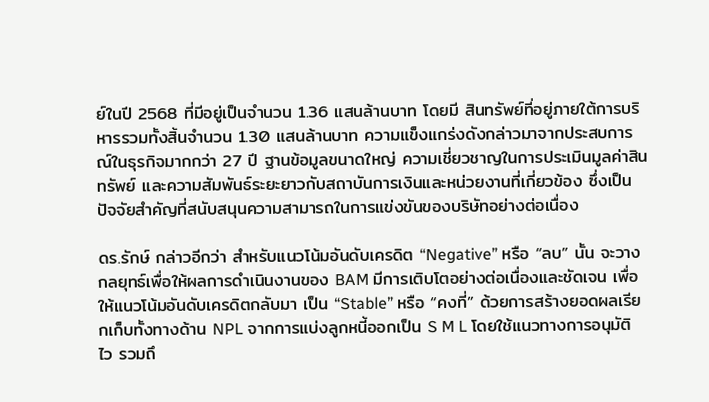ย์ในปี 2568 ที่มีอยู่เป็นจำนวน 1.36 แสนล้านบาท โดยมี สินทรัพย์ที่อยู่ภายใต้การบริหารรวมทั้งสิ้นจำนวน 1.30 แสนล้านบาท ความแข็งแกร่งดังกล่าวมาจากประสบการณ์ในธุรกิจมากกว่า 27 ปี ฐานข้อมูลขนาดใหญ่ ความเชี่ยวชาญในการประเมินมูลค่าสินทรัพย์ และความสัมพันธ์ระยะยาวกับสถาบันการเงินและหน่วยงานที่เกี่ยวข้อง ซึ่งเป็นปัจจัยสำคัญที่สนับสนุนความสามารถในการแข่งขันของบริษัทอย่างต่อเนื่อง

ดร.รักษ์ กล่าวอีกว่า สำหรับแนวโน้มอันดับเครดิต “Negative” หรือ “ลบ” นั้น จะวางกลยุทธ์เพื่อให้ผลการดำเนินงานของ BAM มีการเติบโตอย่างต่อเนื่องและชัดเจน เพื่อให้แนวโน้มอันดับเครดิตกลับมา เป็น “Stable” หรือ “คงที่” ด้วยการสร้างยอดผลเรียกเก็บทั้งทางด้าน NPL จากการแบ่งลูกหนี้ออกเป็น S M L โดยใช้แนวทางการอนุมัติไว รวมถึ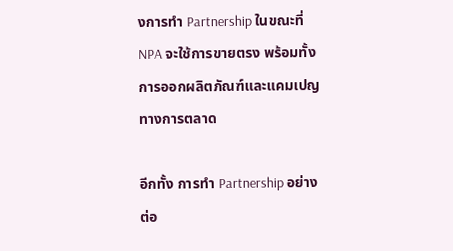งการทำ Partnership ในขณะที่ NPA จะใช้การขายตรง พร้อมทั้งการออกผลิตภัณฑ์และแคมเปญทางการตลาด

อีกทั้ง การทำ Partnership อย่างต่อ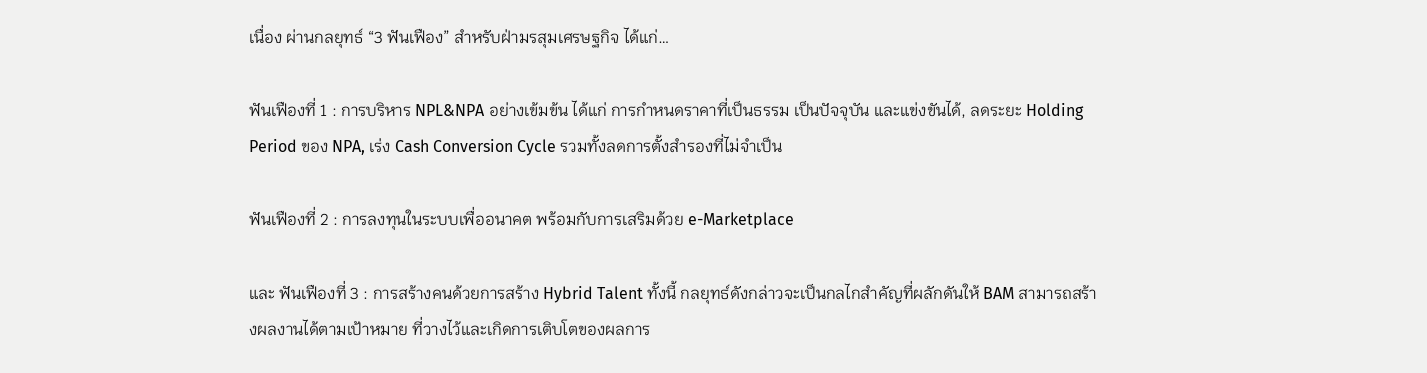เนื่อง ผ่านกลยุทธ์ “3 ฟันเฟือง” สำหรับฝ่ามรสุมเศรษฐกิจ ได้แก่…

ฟันเฟืองที่ 1 : การบริหาร NPL&NPA อย่างเข้มข้น ได้แก่ การกำหนดราคาที่เป็นธรรม เป็นปัจจุบัน และแข่งขันได้, ลดระยะ Holding Period ของ NPA, เร่ง Cash Conversion Cycle รวมทั้งลดการตั้งสำรองที่ไม่จำเป็น

ฟันเฟืองที่ 2 : การลงทุนในระบบเพื่ออนาคต พร้อมกับการเสริมด้วย e-Marketplace

และ ฟันเฟืองที่ 3 : การสร้างคนด้วยการสร้าง Hybrid Talent ทั้งนี้ กลยุทธ์ดังกล่าวจะเป็นกลไกสำคัญที่ผลักดันให้ BAM สามารถสร้างผลงานได้ตามเป้าหมาย ที่วางไว้และเกิดการเติบโตของผลการ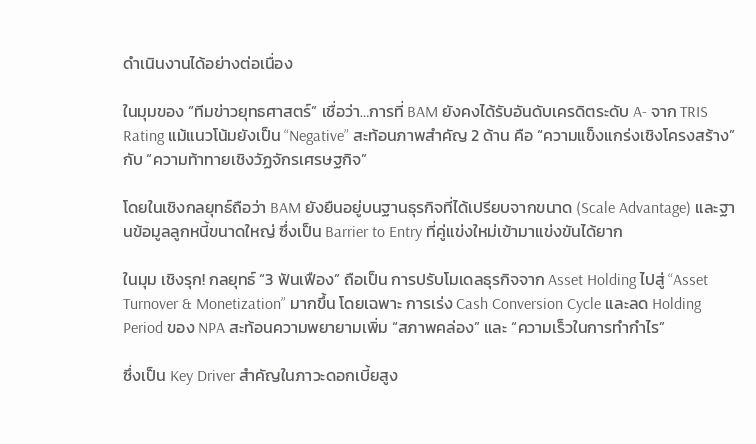ดำเนินงานได้อย่างต่อเนื่อง

ในมุมของ “ทีมข่าวยุทธศาสตร์” เชื่อว่า…การที่ BAM ยังคงได้รับอันดับเครดิตระดับ A- จาก TRIS Rating แม้แนวโน้มยังเป็น “Negative” สะท้อนภาพสำคัญ 2 ด้าน คือ “ความแข็งแกร่งเชิงโครงสร้าง” กับ “ความท้าทายเชิงวัฏจักรเศรษฐกิจ”

โดยในเชิงกลยุทธ์ถือว่า BAM ยังยืนอยู่บนฐานธุรกิจที่ได้เปรียบจากขนาด (Scale Advantage) และฐานข้อมูลลูกหนี้ขนาดใหญ่ ซึ่งเป็น Barrier to Entry ที่คู่แข่งใหม่เข้ามาแข่งขันได้ยาก

ในมุม เชิงรุก! กลยุทธ์ “3 ฟันเฟือง” ถือเป็น การปรับโมเดลธุรกิจจาก Asset Holding ไปสู่ “Asset Turnover & Monetization” มากขึ้น โดยเฉพาะ การเร่ง Cash Conversion Cycle และลด Holding Period ของ NPA สะท้อนความพยายามเพิ่ม “สภาพคล่อง” และ “ความเร็วในการทำกำไร”

ซึ่งเป็น Key Driver สำคัญในภาวะดอกเบี้ยสูง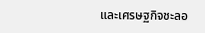และเศรษฐกิจชะลอ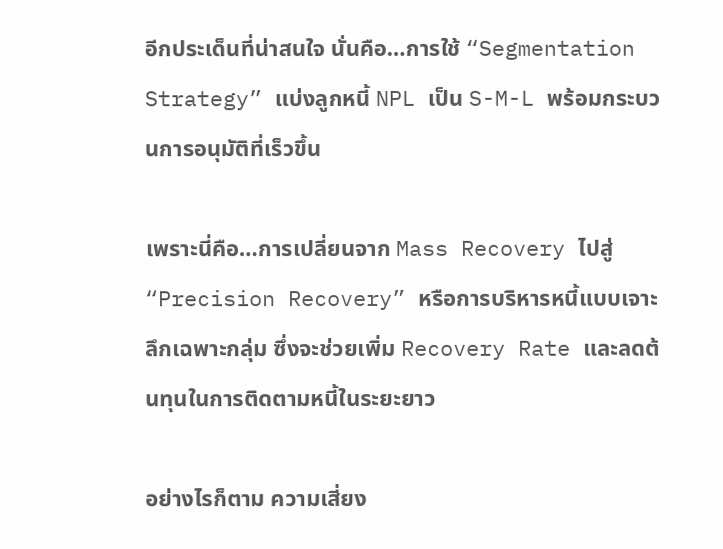อีกประเด็นที่น่าสนใจ นั่นคือ…การใช้ “Segmentation Strategy” แบ่งลูกหนี้ NPL เป็น S-M-L พร้อมกระบวนการอนุมัติที่เร็วขึ้น

เพราะนี่คือ…การเปลี่ยนจาก Mass Recovery ไปสู่ “Precision Recovery” หรือการบริหารหนี้แบบเจาะลึกเฉพาะกลุ่ม ซึ่งจะช่วยเพิ่ม Recovery Rate และลดต้นทุนในการติดตามหนี้ในระยะยาว

อย่างไรก็ตาม ความเสี่ยง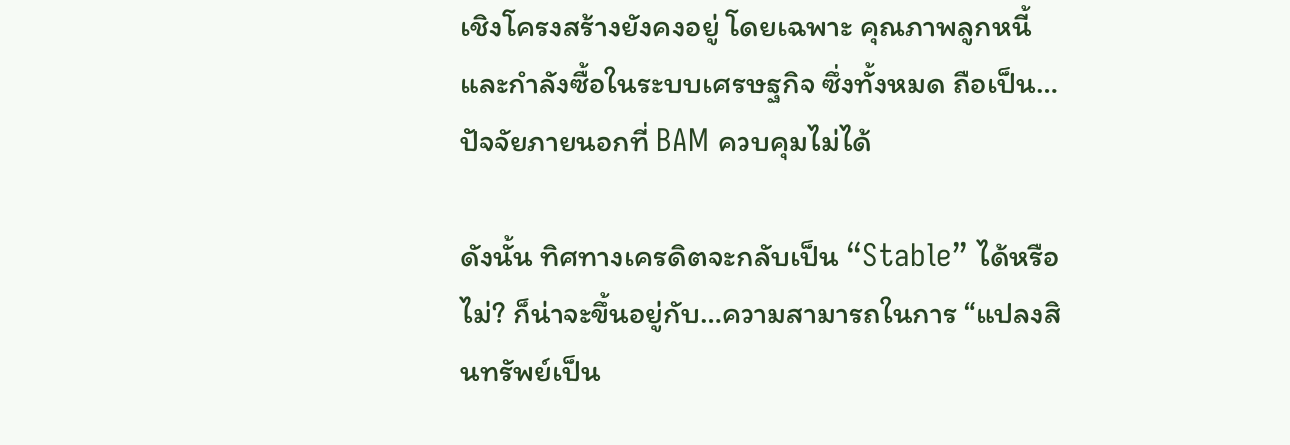เชิงโครงสร้างยังคงอยู่ โดยเฉพาะ คุณภาพลูกหนี้และกำลังซื้อในระบบเศรษฐกิจ ซึ่งทั้งหมด ถือเป็น…ปัจจัยภายนอกที่ BAM ควบคุมไม่ได้

ดังนั้น ทิศทางเครดิตจะกลับเป็น “Stable” ได้หรือไม่? ก็น่าจะขึ้นอยู่กับ…ความสามารถในการ “แปลงสินทรัพย์เป็น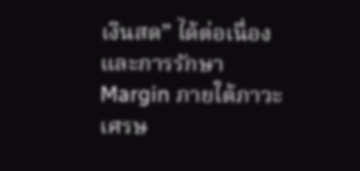เงินสด” ได้ต่อเนื่อง และการรักษา Margin ภายใต้ภาวะเศรษ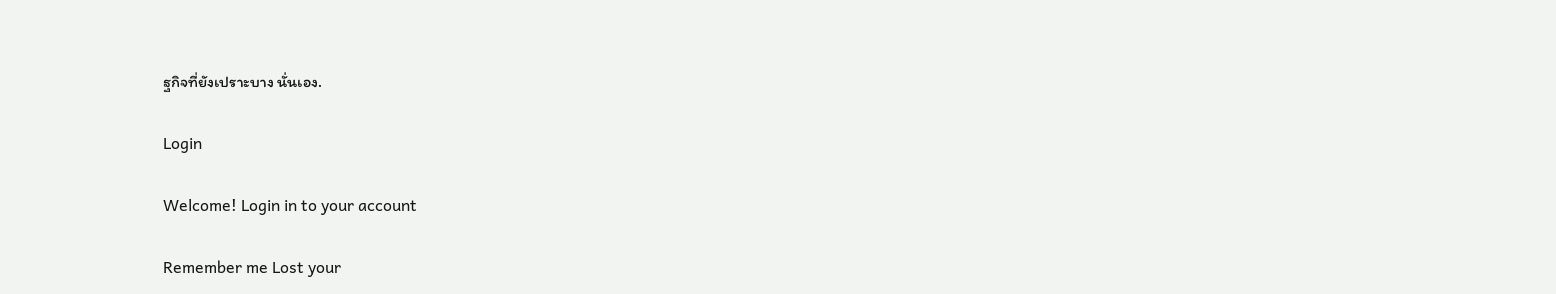ฐกิจที่ยังเปราะบาง นั่นเอง.

Login

Welcome! Login in to your account

Remember me Lost your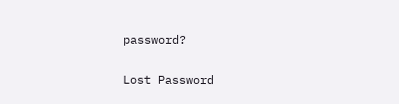password?

Lost Password